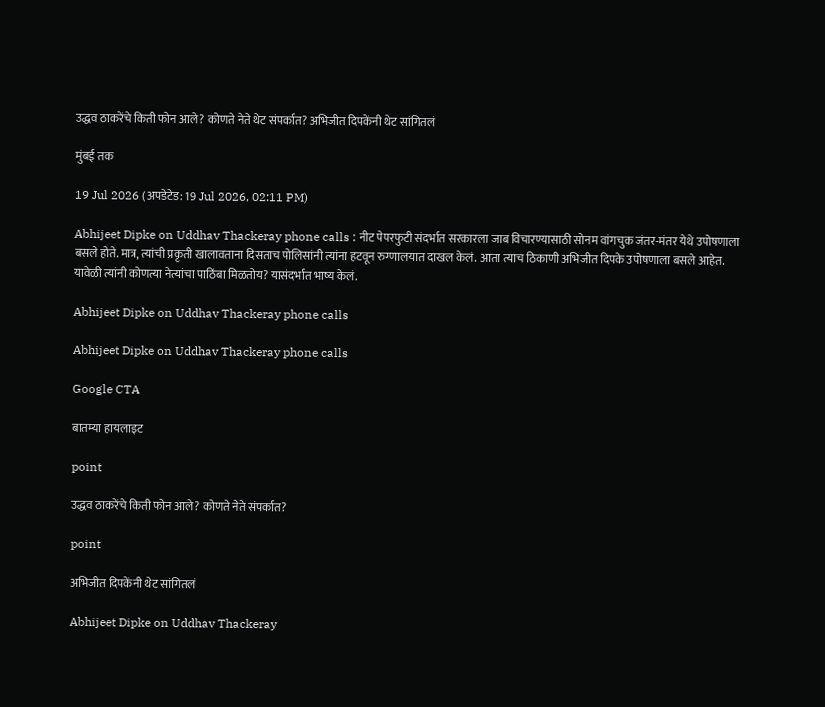उद्धव ठाकरेंचे किती फोन आले? कोणते नेते थेट संपर्कात? अभिजीत दिपकेंनी थेट सांगितलं

मुंबई तक

19 Jul 2026 (अपडेटेड: 19 Jul 2026, 02:11 PM)

Abhijeet Dipke on Uddhav Thackeray phone calls : नीट पेपरफुटी संदर्भात सरकारला जाब विचारण्यासाठी सोनम वांगचुक जंतर-मंतर येथे उपोषणाला बसले होते. मात्र, त्यांची प्रकृती खालावताना दिसताच पोलिसांनी त्यांना हटवून रुग्णालयात दाखल केलं. आता त्याच ठिकाणी अभिजीत दिपके उपोषणाला बसले आहेत. यावेळी त्यांनी कोणत्या नेत्यांचा पाठिंबा मिळतोय? यासंदर्भात भाष्य केलं.

Abhijeet Dipke on Uddhav Thackeray phone calls

Abhijeet Dipke on Uddhav Thackeray phone calls

Google CTA

बातम्या हायलाइट

point

उद्धव ठाकरेंचे किती फोन आले? कोणते नेते संपर्कात?

point

अभिजीत दिपकेंनी थेट सांगितलं

Abhijeet Dipke on Uddhav Thackeray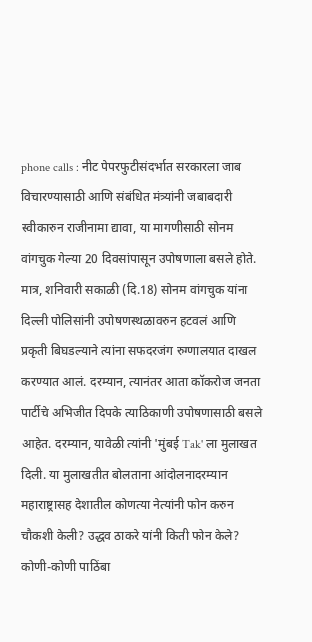phone calls : नीट पेपरफुटीसंदर्भात सरकारला जाब विचारण्यासाठी आणि संबंधित मंत्र्यांनी जबाबदारी स्वीकारुन राजीनामा द्यावा, या मागणीसाठी सोनम वांगचुक गेल्या 20 दिवसांपासून उपोषणाला बसले होते. मात्र, शनिवारी सकाळी (दि.18) सोनम वांगचुक यांना दिल्ली पोलिसांनी उपोषणस्थळावरुन हटवलं आणि प्रकृती बिघडल्याने त्यांना सफदरजंग रुग्णालयात दाखल करण्यात आलं. दरम्यान, त्यानंतर आता कॉकरोज जनता पार्टीचे अभिजीत दिपके त्याठिकाणी उपोषणासाठी बसले आहेत. दरम्यान, यावेळी त्यांनी 'मुंबई Tak' ला मुलाखत दिली. या मुलाखतीत बोलताना आंदोलनादरम्यान महाराष्ट्रासह देशातील कोणत्या नेत्यांनी फोन करुन चौकशी केली? उद्धव ठाकरे यांनी किती फोन केले? कोणी-कोणी पाठिंबा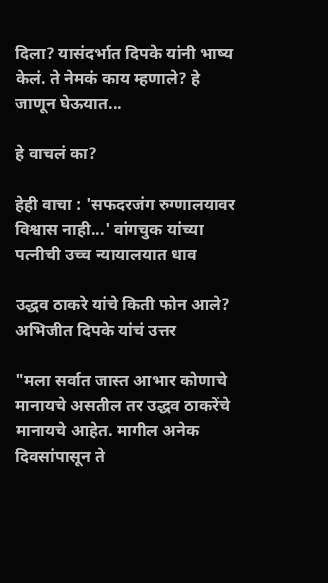दिला? यासंदर्भात दिपके यांनी भाष्य केलं. ते नेमकं काय म्हणाले? हे जाणून घेऊयात...

हे वाचलं का?

हेही वाचा : 'सफदरजंग रुग्णालयावर विश्वास नाही...' वांगचुक यांच्या पत्नीची उच्च न्यायालयात धाव

उद्धव ठाकरे यांचे किती फोन आले? अभिजीत दिपके यांचं उत्तर

"मला सर्वात जास्त आभार कोणाचे मानायचे असतील तर उद्धव ठाकरेंचे मानायचे आहेत. मागील अनेक दिवसांपासून ते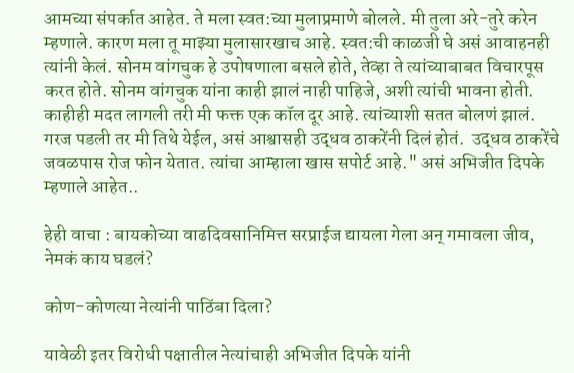आमच्या संपर्कात आहेत. ते मला स्वत:च्या मुलाप्रमाणे बोलले. मी तुला अरे-तुरे करेन म्हणाले. कारण मला तू माझ्या मुलासारखाच आहे. स्वत:ची काळजी घे असं आवाहनही त्यांनी केलं. सोनम वांगचुक हे उपोषणाला बसले होते, तेव्हा ते त्यांच्याबाबत विचारपूस करत होते. सोनम वांगचुक यांना काही झालं नाही पाहिजे, अशी त्यांची भावना होती. काहीही मदत लागली तरी मी फक्त एक कॉल दूर आहे. त्यांच्याशी सतत बोलणं झालं. गरज पडली तर मी तिथे येईल, असं आश्वासही उद्धव ठाकरेंनी दिलं होतं.  उद्धव ठाकरेंचे जवळपास रोज फोन येतात. त्यांचा आम्हाला खास सपोर्ट आहे." असं अभिजीत दिपके म्हणाले आहेत..

हेही वाचा : बायकोच्या वाढदिवसानिमित्त सरप्राईज द्यायला गेला अन् गमावला जीव, नेमकं काय घडलं?

कोण-कोणत्या नेत्यांनी पाठिंबा दिला?

यावेळी इतर विरोधी पक्षातील नेत्यांचाही अभिजीत दिपके यांनी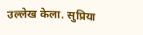उल्लेख केला. सुप्रिया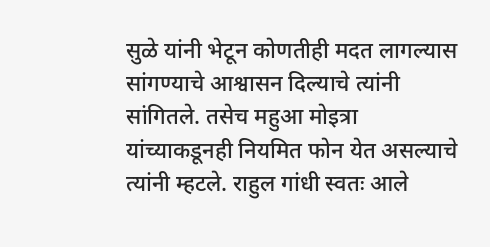सुळे यांनी भेटून कोणतीही मदत लागल्यास सांगण्याचे आश्वासन दिल्याचे त्यांनी सांगितले. तसेच महुआ मोइत्रा यांच्याकडूनही नियमित फोन येत असल्याचे त्यांनी म्हटले. राहुल गांधी स्वतः आले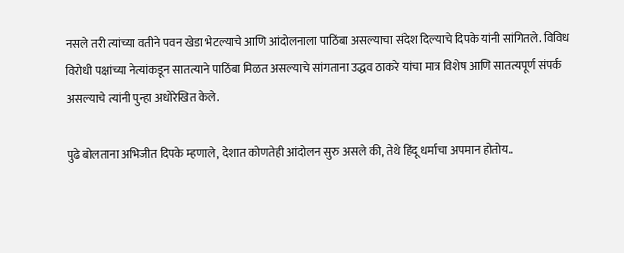नसले तरी त्यांच्या वतीने पवन खेडा भेटल्याचे आणि आंदोलनाला पाठिंबा असल्याचा संदेश दिल्याचे दिपके यांनी सांगितले. विविध विरोधी पक्षांच्या नेत्यांकडून सातत्याने पाठिंबा मिळत असल्याचे सांगताना उद्धव ठाकरे यांचा मात्र विशेष आणि सातत्यपूर्ण संपर्क असल्याचे त्यांनी पुन्हा अधोरेखित केले.

पुढे बोलताना अभिजीत दिपके म्हणाले, देशात कोणतेही आंदोलन सुरु असले की, तेथे हिंदू धर्माचा अपमान होतोय..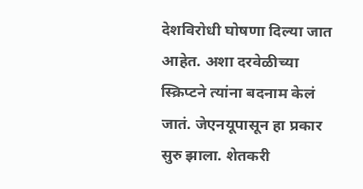देशविरोधी घोषणा दिल्या जात आहेत. अशा दरवेळीच्या स्क्रिप्टने त्यांना बदनाम केलं जातं. जेएनयूपासून हा प्रकार सुरु झाला. शेतकरी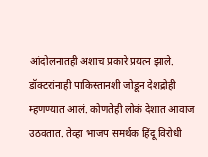आंदोलनातही अशाच प्रकारे प्रयत्न झाले. डॉक्टरांनाही पाकिस्तानशी जोडून देशद्रोही म्हणण्यात आलं. कोणतेही लोकं देशात आवाज उठवतात. तेव्हा भाजप समर्थक हिंदू विरोधी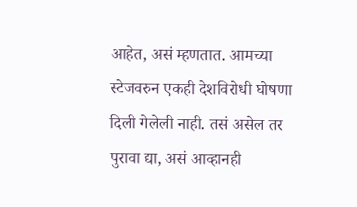आहेत, असं म्हणतात. आमच्या स्टेजवरुन एकही देशविरोधी घोषणा दिली गेलेली नाही. तसं असेल तर पुरावा द्या, असं आव्हानही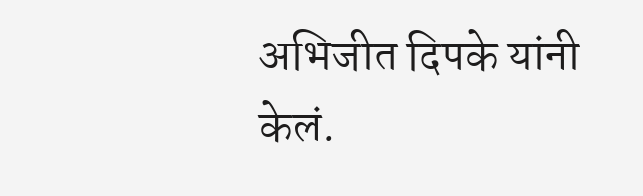अभिजीत दिपके यांनी केलं.